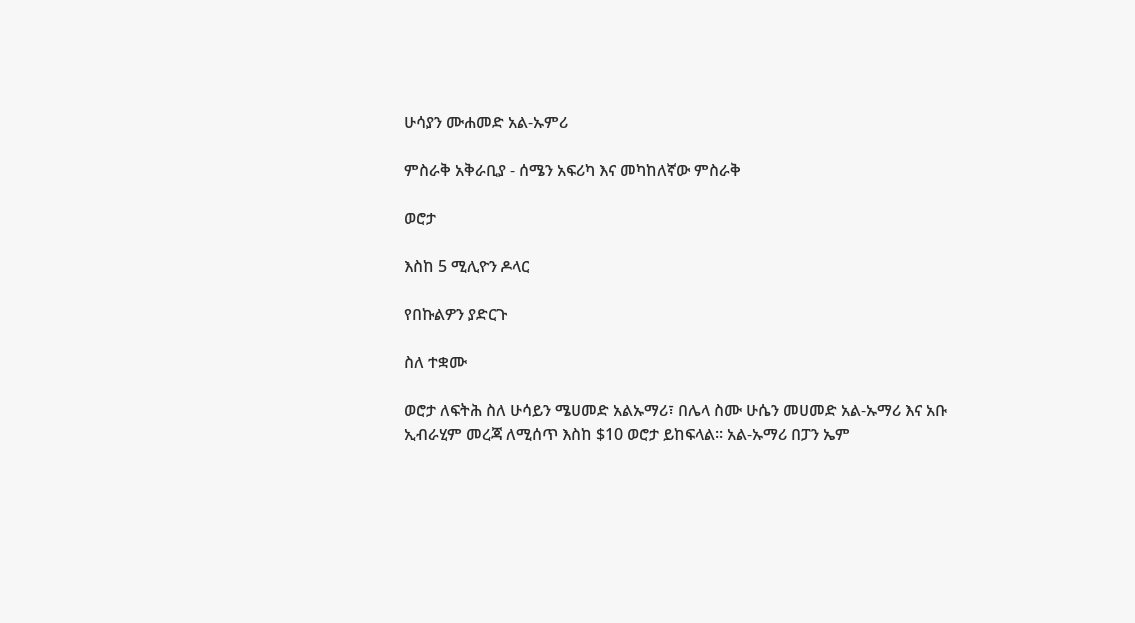ሁሳያን ሙሐመድ አል-ኡምሪ

ምስራቅ አቅራቢያ - ሰሜን አፍሪካ እና መካከለኛው ምስራቅ

ወሮታ

እስከ 5 ሚሊዮን ዶላር

የበኩልዎን ያድርጉ

ስለ ተቋሙ

ወሮታ ለፍትሕ ስለ ሁሳይን ሜሀመድ አልኡማሪ፣ በሌላ ስሙ ሁሴን መሀመድ አል-ኡማሪ እና አቡ ኢብራሂም መረጃ ለሚሰጥ እስከ $10 ወሮታ ይከፍላል፡፡ አል-ኡማሪ በፓን ኤም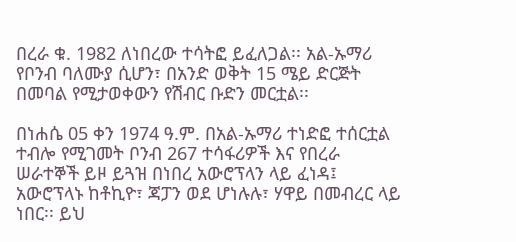በረራ ቁ. 1982 ለነበረው ተሳትፎ ይፈለጋል፡፡ አል-ኡማሪ የቦንብ ባለሙያ ሲሆን፣ በአንድ ወቅት 15 ሜይ ድርጅት በመባል የሚታወቀውን የሽብር ቡድን መርቷል፡፡

በነሐሴ 05 ቀን 1974 ዓ.ም. በአል-ኡማሪ ተነድፎ ተሰርቷል ተብሎ የሚገመት ቦንብ 267 ተሳፋሪዎች እና የበረራ ሠራተኞች ይዞ ይጓዝ በነበረ አውሮፕላን ላይ ፈነዳ፤ አውሮፕላኑ ከቶኪዮ፣ ጃፓን ወደ ሆነሉሉ፣ ሃዋይ በመብረር ላይ ነበር፡፡ ይህ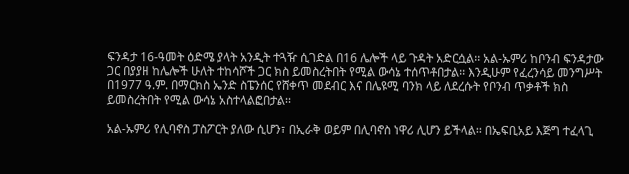ፍንዳታ 16-ዓመት ዕድሜ ያላት አንዲት ተጓዥ ሲገድል በ16 ሌሎች ላይ ጉዳት አድርሷል፡፡ አል-ኡምሪ ከቦንብ ፍንዳታው ጋር በያያዘ ከሌሎች ሁለት ተከሳሾች ጋር ክስ ይመስረትበት የሚል ውሳኔ ተሰጥቶበታል፡፡ እንዲሁም የፈረንሳይ መንግሥት በ1977 ዓ.ም. በማርክስ ኤንድ ስፔንሰር የሸቀጥ መደብር እና በሌዩሚ ባንክ ላይ ለደረሱት የቦንብ ጥቃቶች ክስ ይመስረትበት የሚል ውሳኔ አስተላልፎበታል፡፡

አል-ኡምሪ የሊባኖስ ፓስፖርት ያለው ሲሆን፣ በኢራቅ ወይም በሊባኖስ ነዋሪ ሊሆን ይችላል፡፡ በኤፍቢአይ እጅግ ተፈላጊ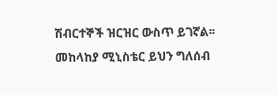ሽብርተኞች ዝርዝር ውስጥ ይገኛል፡፡ መከላከያ ሚኒስቴር ይህን ግለሰብ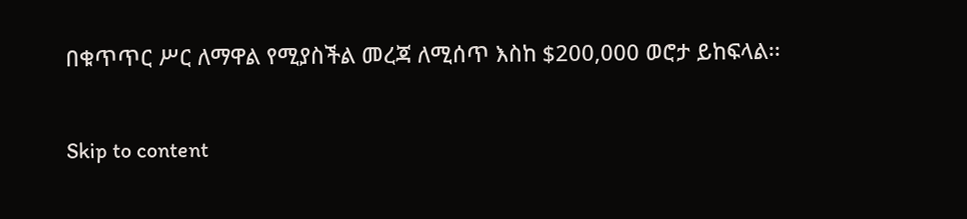በቁጥጥር ሥር ለማዋል የሚያስችል መረጃ ለሚሰጥ እስከ $200,000 ወሮታ ይከፍላል፡፡

Skip to content